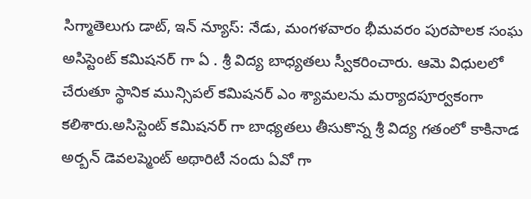సిగ్మాతెలుగు డాట్, ఇన్ న్యూస్: నేడు, మంగళవారం భీమవరం పురపాలక సంఘ అసిస్టెంట్ కమిషనర్ గా ఏ . శ్రీ విద్య బాధ్యతలు స్వీకరించారు. ఆమె విధులలో చేరుతూ స్థానిక మున్సిపల్ కమిషనర్ ఎం శ్యామలను మర్యాదపూర్వకంగా కలిశారు.అసిస్టెంట్ కమిషనర్ గా బాధ్యతలు తీసుకొన్న శ్రీ విద్య గతంలో కాకినాడ అర్బన్ డెవలప్మెంట్ అథారిటీ నందు ఏవో గా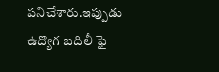పనిచేశారు.ఇప్పుడు ఉద్యొగ బదిలీ ఫై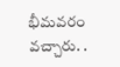భీమవరం వచ్చారు. .